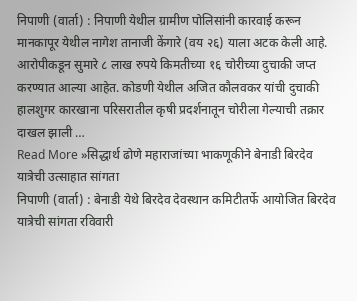निपाणी (वार्ता) : निपाणी येथील ग्रामीण पोलिसांनी कारवाई करून मानकापूर येथील नागेश तानाजी केंगारे (वय २६) याला अटक केली आहे. आरोपीकडून सुमारे ८ लाख रुपये किमतीच्या १६ चोरीच्या दुचाकी जप्त करण्यात आल्या आहेत. कोडणी येथील अजित कौलवकर यांची दुचाकी हालशुगर कारखाना परिसरातील कृषी प्रदर्शनातून चोरीला गेल्याची तक्रार दाखल झाली …
Read More »सिद्धार्थ ढोणे महाराजांच्या भाकणूकीने बेनाडी बिरदेव यात्रेची उत्साहात सांगता
निपाणी (वार्ता) : बेनाडी येथे बिरदेव देवस्थान कमिटीतर्फे आयोजित बिरदेव यात्रेची सांगता रविवारी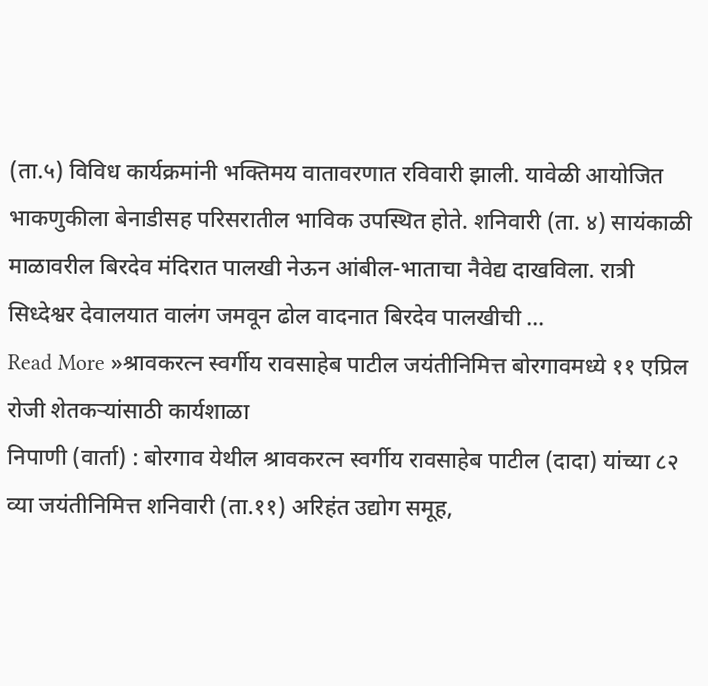(ता.५) विविध कार्यक्रमांनी भक्तिमय वातावरणात रविवारी झाली. यावेळी आयोजित भाकणुकीला बेनाडीसह परिसरातील भाविक उपस्थित होते. शनिवारी (ता. ४) सायंकाळी माळावरील बिरदेव मंदिरात पालखी नेऊन आंबील-भाताचा नैवेद्य दाखविला. रात्री सिध्देश्वर देवालयात वालंग जमवून ढोल वादनात बिरदेव पालखीची …
Read More »श्रावकरत्न स्वर्गीय रावसाहेब पाटील जयंतीनिमित्त बोरगावमध्ये ११ एप्रिल रोजी शेतकऱ्यांसाठी कार्यशाळा
निपाणी (वार्ता) : बोरगाव येथील श्रावकरत्न स्वर्गीय रावसाहेब पाटील (दादा) यांच्या ८२ व्या जयंतीनिमित्त शनिवारी (ता.११) अरिहंत उद्योग समूह,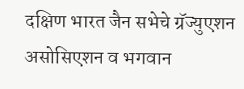दक्षिण भारत जैन सभेचे ग्रॅज्युएशन असोसिएशन व भगवान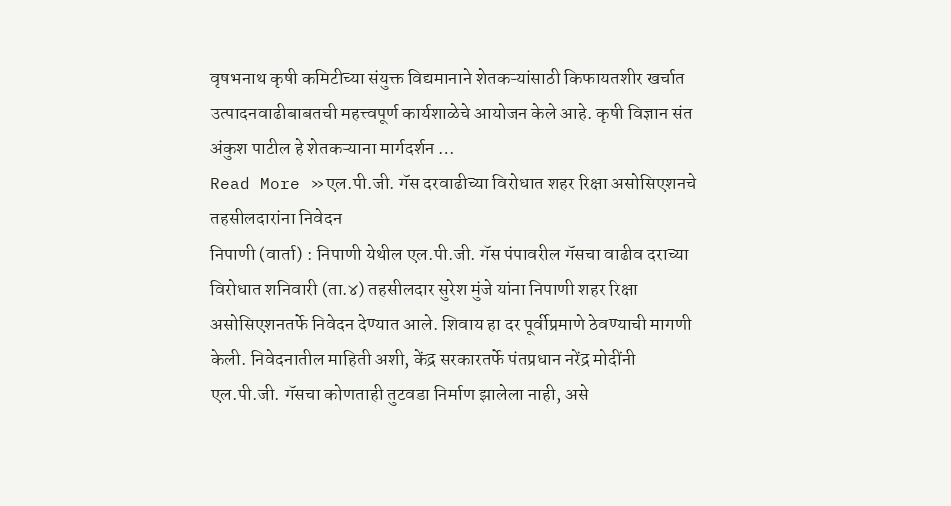वृषभनाथ कृषी कमिटीच्या संयुक्त विद्यमानाने शेतकऱ्यांसाठी किफायतशीर खर्चात उत्पादनवाढीबाबतची महत्त्वपूर्ण कार्यशाळेचे आयोजन केले आहे. कृषी विज्ञान संत अंकुश पाटील हे शेतकऱ्याना मार्गदर्शन …
Read More »एल.पी.जी. गॅस दरवाढीच्या विरोधात शहर रिक्षा असोसिएशनचे तहसीलदारांना निवेदन
निपाणी (वार्ता) : निपाणी येथील एल.पी.जी. गॅस पंपावरील गॅसचा वाढीव दराच्या विरोधात शनिवारी (ता.४) तहसीलदार सुरेश मुंजे यांना निपाणी शहर रिक्षा असोसिएशनतर्फे निवेदन देण्यात आले. शिवाय हा दर पूर्वीप्रमाणे ठेवण्याची मागणी केली. निवेदनातील माहिती अशी, केंद्र सरकारतर्फे पंतप्रधान नरेंद्र मोदींनी एल.पी.जी. गॅसचा कोणताही तुटवडा निर्माण झालेला नाही, असे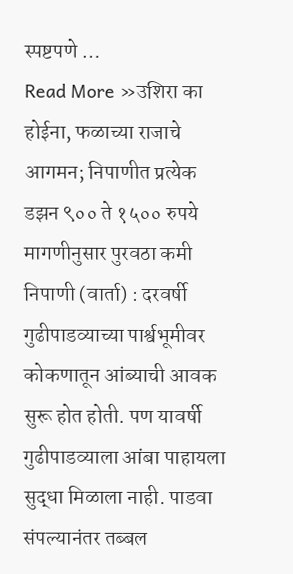स्पष्टपणे …
Read More »उशिरा का होईना, फळाच्या राजाचे आगमन; निपाणीत प्रत्येक डझन ९०० ते १५०० रुपये
मागणीनुसार पुरवठा कमी निपाणी (वार्ता) : दरवर्षी गुढीपाडव्याच्या पार्श्वभूमीवर कोकणातून आंब्याची आवक सुरू होत होती. पण यावर्षी गुढीपाडव्याला आंबा पाहायला सुद्धा मिळाला नाही. पाडवा संपल्यानंतर तब्बल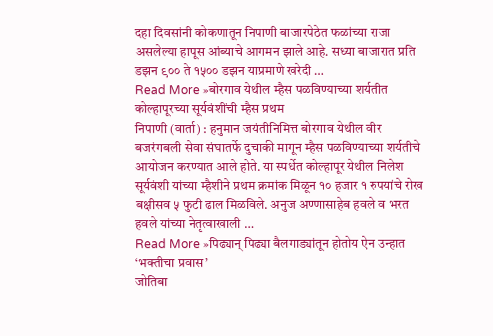दहा दिवसांनी कोकणातून निपाणी बाजारपेठेत फळांच्या राजा असलेल्या हापूस आंब्याचे आगमन झाले आहे. सध्या बाजारात प्रति डझन ९०० ते १५०० डझन याप्रमाणे खरेदी …
Read More »बोरगाव येथील म्हैस पळविण्याच्या शर्यतीत कोल्हापूरच्या सूर्यवंशींची म्हैस प्रथम
निपाणी (वार्ता) : हनुमान जयंतीनिमित्त बोरगाव येथील वीर बजरंगबली सेवा संघातर्फे दुचाकी मागून म्हैस पळविण्याच्या शर्यतीचे आयोजन करण्यात आले होते. या स्पर्धेत कोल्हापूर येथील निलेश सूर्यवंशी यांच्या म्हैशीने प्रथम क्रमांक मिळून १० हजार १ रुपयांचे रोख बक्षीसव ५ फुटी ढाल मिळविले. अनुज अण्णासाहेब हवले व भरत हवले यांच्या नेतृत्वाखाली …
Read More »पिढ्यान् पिढ्या बैलगाड्यांतून होतोय ऐन उन्हात ‘भक्तीचा प्रवास’
जोतिबा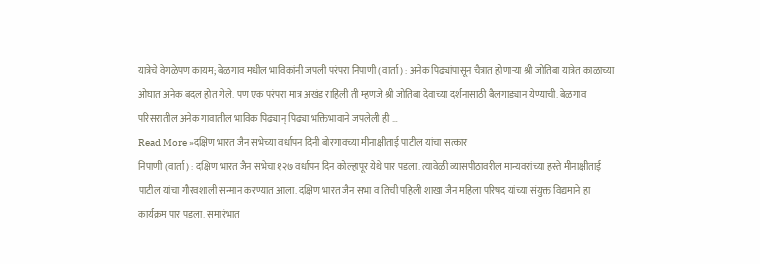यात्रेचे वेगळेपण कायम; बेळगाव मधील भाविकांनी जपली परंपरा निपाणी (वार्ता) : अनेक पिढ्यांपासून चैत्रात होणाऱ्या श्री जोतिबा यात्रेत काळाच्या ओघात अनेक बदल होत गेले. पण एक परंपरा मात्र अखंड राहिली ती म्हणजे श्री जोतिबा देवाच्या दर्शनासाठी बैलगाड्यान येण्याची. बेळगाव परिसरातील अनेक गावातील भाविक पिढ्यान् पिढ्या भक्तिभावाने जपलेली ही …
Read More »दक्षिण भारत जैन सभेच्या वर्धापन दिनी बोरगावच्या मीनाक्षीताई पाटील यांचा सत्कार
निपाणी (वार्ता) : दक्षिण भारत जैन सभेचा १२७ वर्धापन दिन कोल्हापूर येथे पार पडला. त्यावेळी व्यासपीठावरील मान्यवरांच्या हस्ते मीनाक्षीताई पाटील यांचा गौरवशाली सन्मान करण्यात आला. दक्षिण भारत जैन सभा व तिची पहिली शाखा जैन महिला परिषद यांच्या संयुक्त विद्यमाने हा कार्यक्रम पार पडला. समारंभात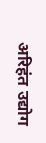अरिहंत उद्योग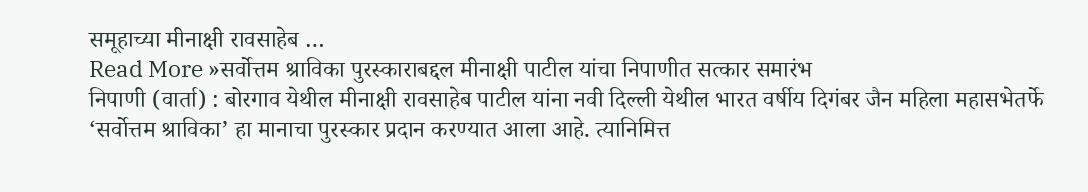समूहाच्या मीनाक्षी रावसाहेब …
Read More »सर्वोत्तम श्राविका पुरस्काराबद्दल मीनाक्षी पाटील यांचा निपाणीत सत्कार समारंभ
निपाणी (वार्ता) : बोरगाव येथील मीनाक्षी रावसाहेब पाटील यांना नवी दिल्ली येथील भारत वर्षीय दिगंबर जैन महिला महासभेतर्फे ‘सर्वोत्तम श्राविका’ हा मानाचा पुरस्कार प्रदान करण्यात आला आहे. त्यानिमित्त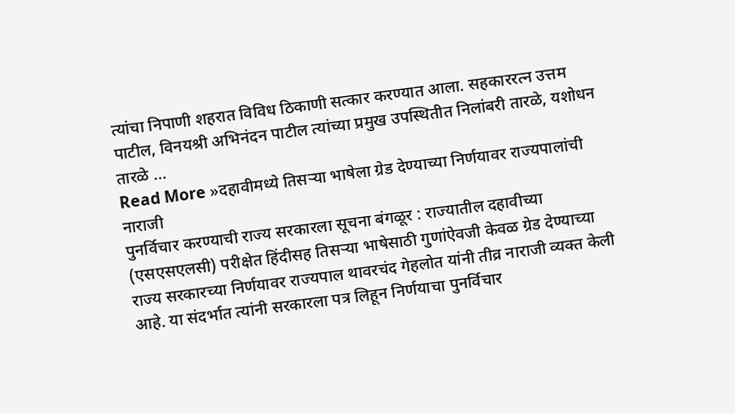त्यांचा निपाणी शहरात विविध ठिकाणी सत्कार करण्यात आला. सहकाररत्न उत्तम पाटील, विनयश्री अभिनंदन पाटील त्यांच्या प्रमुख उपस्थितीत निलांबरी तारळे, यशोधन तारळे …
Read More »दहावीमध्ये तिसऱ्या भाषेला ग्रेड देण्याच्या निर्णयावर राज्यपालांची नाराजी
पुनर्विचार करण्याची राज्य सरकारला सूचना बंगळूर : राज्यातील दहावीच्या (एसएसएलसी) परीक्षेत हिंदीसह तिसऱ्या भाषेसाठी गुणांऐवजी केवळ ग्रेड देण्याच्या राज्य सरकारच्या निर्णयावर राज्यपाल थावरचंद गेहलोत यांनी तीव्र नाराजी व्यक्त केली आहे. या संदर्भात त्यांनी सरकारला पत्र लिहून निर्णयाचा पुनर्विचार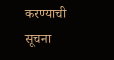करण्याची सूचना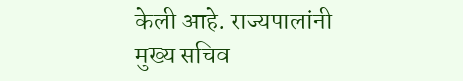केली आहे. राज्यपालांनी मुख्य सचिव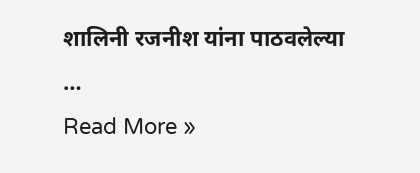शालिनी रजनीश यांना पाठवलेल्या …
Read More »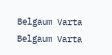Belgaum Varta Belgaum Varta